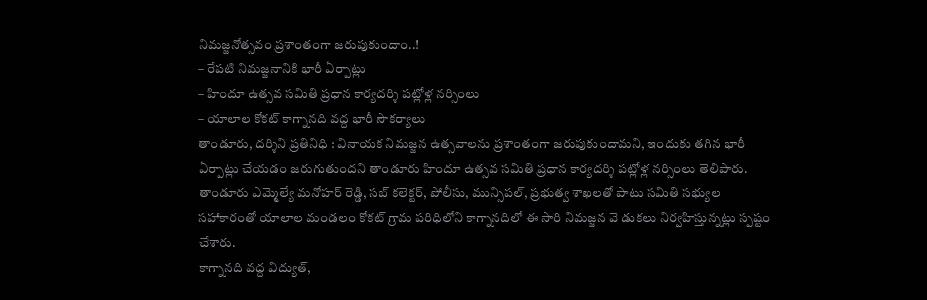నిమజ్జనోత్సవం ప్రశాంతంగా జరుపుకుందాం..!
– రేపటి నిమజ్జనానికి భారీ ఏర్పాట్లు
– హిందూ ఉత్సవ సమితి ప్రధాన కార్యదర్శి పట్లోళ్ల నర్సింలు
– యాలాల కోకట్ కాగ్నానది వద్ద భారీ సౌకర్యాలు
తాండూరు, దర్శిని ప్రతినిధి : వినాయక నిమజ్జన ఉత్సవాలను ప్రశాంతంగా జరుపుకుందామని, ఇందుకు తగిన భారీ ఏర్పాట్లు చేయడం జరుగుతుందని తాండూరు హిందూ ఉత్సవ సమితి ప్రధాన కార్యదర్శి పట్లోళ్ల నర్సింలు తెలిపారు. తాండూరు ఎమ్మెల్యే మనోహర్ రెడ్డి, సబ్ కలెక్టర్, పోలీసు, మున్సిపల్, ప్రభుత్వ శాఖలతో పాటు సమితి సభ్యుల సహాకారంతో యాలాల మండలం కోకట్ గ్రామ పరిధిలోని కాగ్నానదిలో ఈ సారి నిమజ్జన వె డుకలు నిర్వహిస్తున్నట్లు స్పష్టం చేశారు.
కాగ్నానది వద్ద విద్యుత్,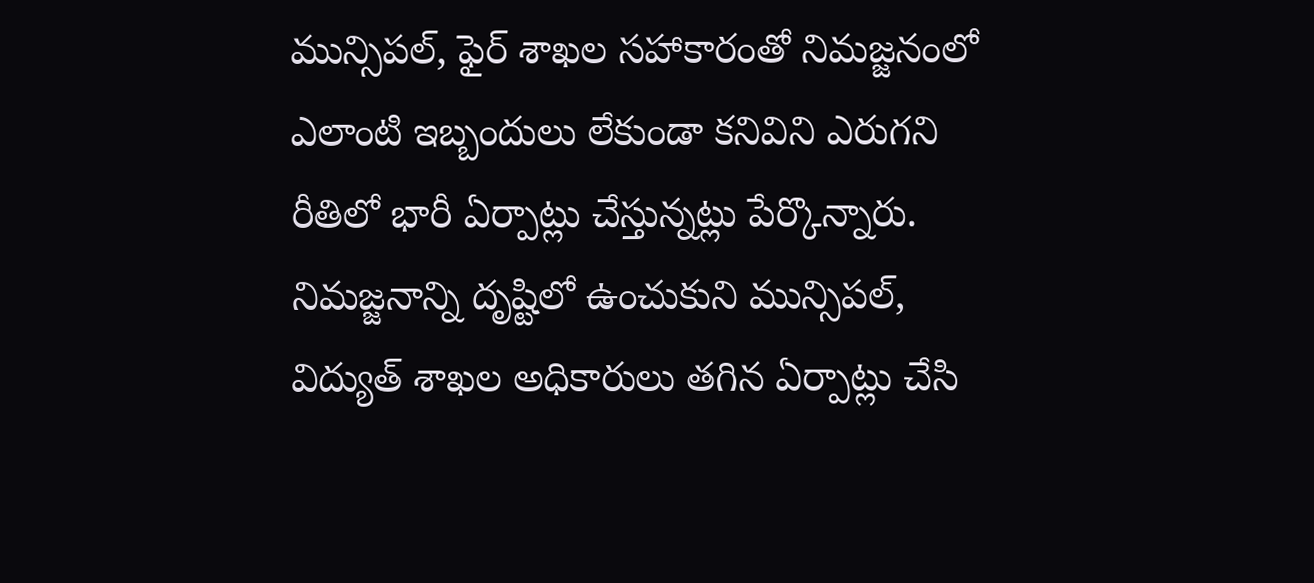మున్సిపల్, ఫైర్ శాఖల సహాకారంతో నిమజ్జనంలో ఎలాంటి ఇబ్బందులు లేకుండా కనివిని ఎరుగని రీతిలో భారీ ఏర్పాట్లు చేస్తున్నట్లు పేర్కొన్నారు. నిమజ్జనాన్ని దృష్టిలో ఉంచుకుని మున్సిపల్, విద్యుత్ శాఖల అధికారులు తగిన ఏర్పాట్లు చేసి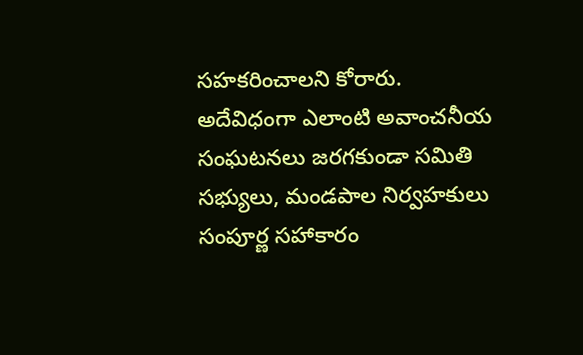సహకరించాలని కోరారు. అదేవిధంగా ఎలాంటి అవాంచనీయ సంఘటనలు జరగకుండా సమితి సభ్యులు, మండపాల నిర్వహకులు సంపూర్ణ సహాకారం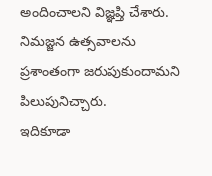అందించాలని విజ్ఞప్తి చేశారు. నిమజ్జన ఉత్సవాలను ప్రశాంతంగా జరుపుకుందామని పిలుపునిచ్చారు.
ఇదికూడా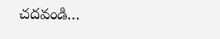చదవండి…